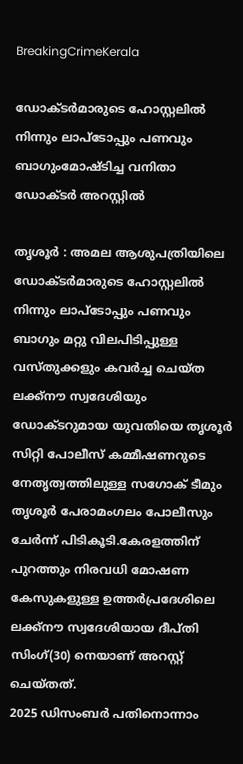BreakingCrimeKerala

ഡോക്ടർമാരുടെ ഹോസ്റ്റലിൽ നിന്നും ലാപ്ടോപ്പും പണവും ബാഗുംമോഷ്ടിച്ച വനിതാ ഡോക്ടർ അറസ്റ്റിൽ

തൃശൂർ : അമല ആശുപത്രിയിലെ ഡോക്ടർമാരുടെ ഹോസ്റ്റലിൽ നിന്നും ലാപ്ടോപ്പും പണവും ബാഗും മറ്റു വിലപിടിപ്പുള്ള വസ്തുക്കളും കവർച്ച ചെയ്ത ലക്ക്നൗ സ്വദേശിയും ഡോക്ടറുമായ യുവതിയെ തൃശൂർ സിറ്റി പോലീസ് കമ്മീഷണറുടെ നേതൃത്വത്തിലുള്ള സഗോക് ടീമും തൃശൂർ പേരാമംഗലം പോലീസും ചേർന്ന് പിടികൂടി.കേരളത്തിന്‌ പുറത്തും നിരവധി മോഷണ കേസുകളുള്ള ഉത്തർപ്രദേശിലെ ലക്ക്നൗ സ്വദേശിയായ ദീപ്തി സിംഗ്(30) നെയാണ് അറസ്റ്റ് ചെയ്തത്.
2025 ഡിസംബർ പതിനൊന്നാം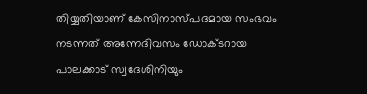തിയ്യതിയാണ് കേസിനാസ്പദമായ സംഭവം നടന്നത് അന്നേദിവസം ഡോക്ടറായ പാലക്കാട് സ്വദേശിനിയും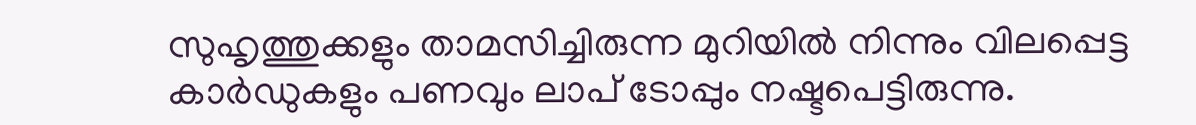സുഹൃത്തുക്കളും താമസിച്ചിരുന്ന മുറിയിൽ നിന്നും വിലപ്പെട്ട കാർഡുകളും പണവും ലാപ് ടോപ്പും നഷ്ടപെട്ടിരുന്നു.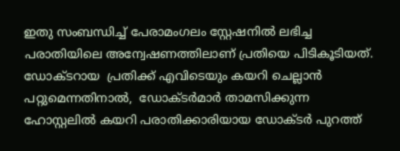ഇതു സംബന്ധിച്ച് പേരാമംഗലം സ്റ്റേഷനിൽ ലഭിച്ച പരാതിയിലെ അന്വേഷണത്തിലാണ് പ്രതിയെ പിടികൂടിയത്.
ഡോക്ടറായ  പ്രതിക്ക് എവിടെയും കയറി ചെല്ലാൻ പറ്റുമെന്നതിനാൽ,  ഡോക്ടർമാർ താമസിക്കുന്ന ഹോസ്റ്റലിൽ കയറി പരാതിക്കാരിയായ ഡോക്ടർ പുറത്ത്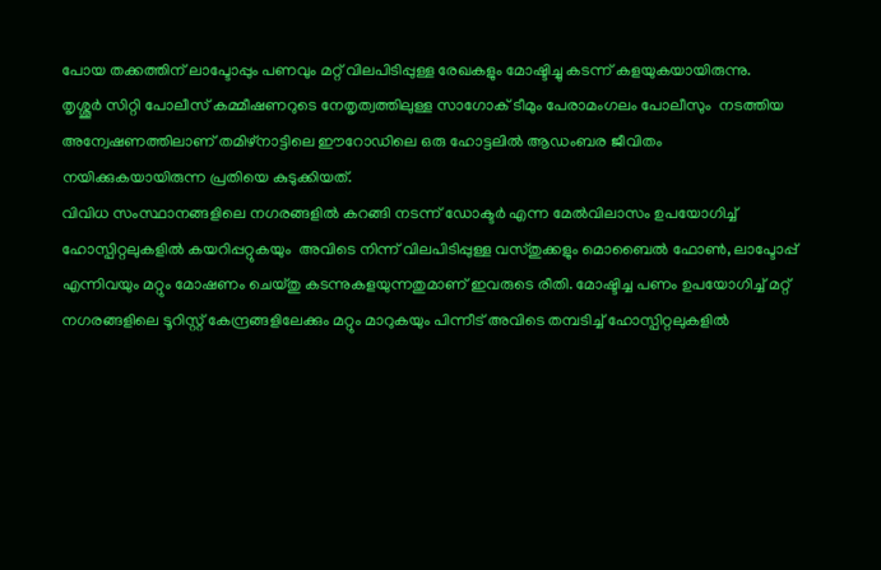പോയ തക്കത്തിന് ലാപ്ടോപ്പും പണവും മറ്റ് വിലപിടിപ്പുള്ള രേഖകളും മോഷ്ടിച്ചു കടന്ന് കളയുകയായിരുന്നു.
തൃശ്ശൂർ സിറ്റി പോലീസ് കമ്മീഷണറുടെ നേതൃത്വത്തിലുള്ള സാഗോക് ടീമും പേരാമംഗലം പോലീസും  നടത്തിയ അന്വേഷണത്തിലാണ് തമിഴ്നാട്ടിലെ ഈറോഡിലെ ഒരു ഹോട്ടലിൽ ആഡംബര ജീവിതം നയിക്കുകയായിരുന്ന പ്രതിയെ കുടുക്കിയത്.
വിവിധ സംസ്ഥാനങ്ങളിലെ നഗരങ്ങളിൽ കറങ്ങി നടന്ന് ഡോക്ടർ എന്ന മേൽവിലാസം ഉപയോഗിച്ച് ഹോസ്പിറ്റലുകളിൽ കയറിപ്പറ്റുകയും  അവിടെ നിന്ന് വിലപിടിപ്പുള്ള വസ്തുക്കളും മൊബൈൽ ഫോൺ, ലാപ്ടോപ്പ് എന്നിവയും മറ്റും മോഷണം ചെയ്തു കടന്നുകളയുന്നതുമാണ് ഇവരുടെ രീതി. മോഷ്ടിച്ച പണം ഉപയോഗിച്ച് മറ്റ് നഗരങ്ങളിലെ ടൂറിസ്റ്റ് കേന്ദ്രങ്ങളിലേക്കും മറ്റും മാറുകയും പിന്നീട് അവിടെ തമ്പടിച്ച് ഹോസ്പിറ്റലുകളിൽ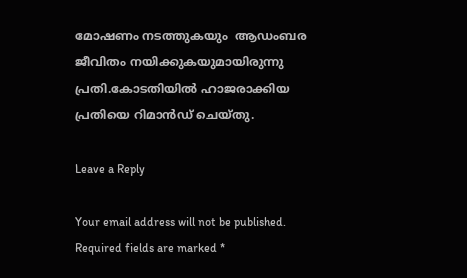മോഷണം നടത്തുകയും  ആഡംബര ജീവിതം നയിക്കുകയുമായിരുന്നു പ്രതി.കോടതിയിൽ ഹാജരാക്കിയ പ്രതിയെ റിമാൻഡ് ചെയ്തു.

Leave a Reply

Your email address will not be published. Required fields are marked *